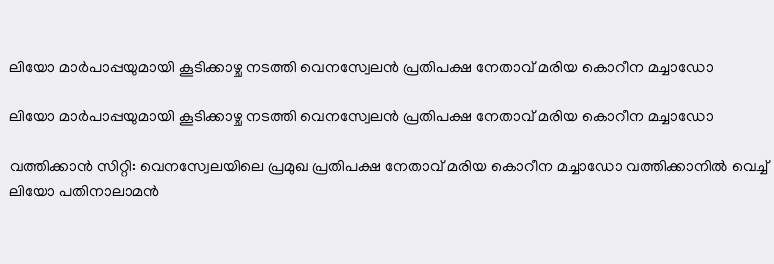ലിയോ മാർപാപ്പയുമായി കൂടിക്കാഴ്ച നടത്തി വെനസ്വേലൻ പ്രതിപക്ഷ നേതാവ് മരിയ കൊറീന മച്ചാഡോ

ലിയോ മാർപാപ്പയുമായി കൂടിക്കാഴ്ച നടത്തി വെനസ്വേലൻ പ്രതിപക്ഷ നേതാവ് മരിയ കൊറീന മച്ചാഡോ

വത്തിക്കാൻ സിറ്റി: വെനസ്വേലയിലെ പ്രമുഖ പ്രതിപക്ഷ നേതാവ് മരിയ കൊറീന മച്ചാഡോ വത്തിക്കാനിൽ വെച്ച് ലിയോ പതിനാലാമൻ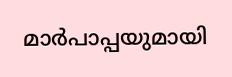മാർപാപ്പയുമായി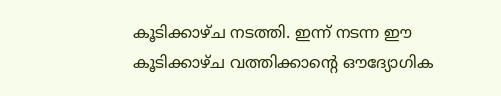കൂടിക്കാഴ്ച നടത്തി. ഇന്ന് നടന്ന ഈ കൂടിക്കാഴ്ച വത്തിക്കാന്റെ ഔദ്യോഗിക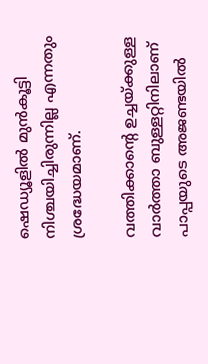ഷെഡ്യൂളിൽ മുൻകൂട്ടി നിശ്ചയിച്ചിരുന്നില്ല എന്നതും ശ്രദ്ധേയമാണ്.

വത്തിക്കാന്റെ ഉച്ചയ്ക്കുള്ള വാർത്താ ബുള്ളറ്റിനിലാണ് പാപ്പയുടെ അജണ്ടയിൽ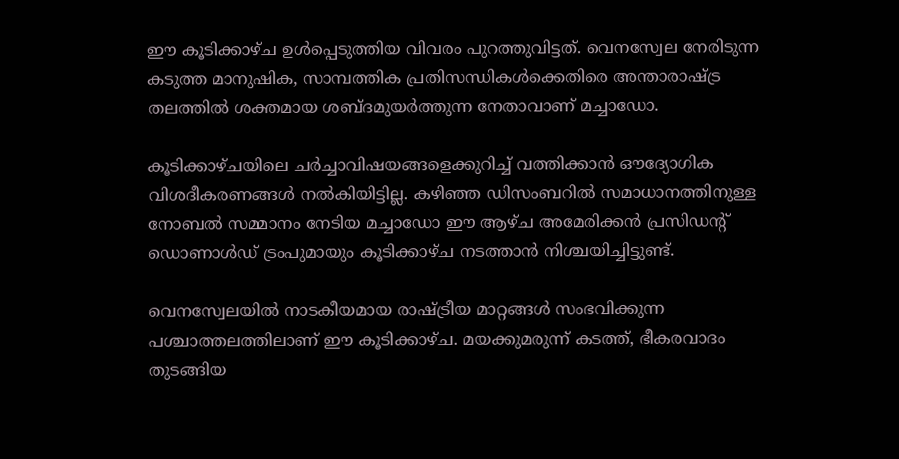ഈ കൂടിക്കാഴ്ച ഉൾപ്പെടുത്തിയ വിവരം പുറത്തുവിട്ടത്. വെനസ്വേല നേരിടുന്ന കടുത്ത മാനുഷിക, സാമ്പത്തിക പ്രതിസന്ധികൾക്കെതിരെ അന്താരാഷ്ട്ര തലത്തിൽ ശക്തമായ ശബ്ദമുയർത്തുന്ന നേതാവാണ് മച്ചാഡോ.

കൂടിക്കാഴ്ചയിലെ ചർച്ചാവിഷയങ്ങളെക്കുറിച്ച് വത്തിക്കാൻ ഔദ്യോഗിക വിശദീകരണങ്ങൾ നൽകിയിട്ടില്ല. കഴിഞ്ഞ ഡിസംബറിൽ സമാധാനത്തിനുള്ള നോബൽ സമ്മാനം നേടിയ മച്ചാഡോ ഈ ആഴ്ച അമേരിക്കൻ പ്രസിഡന്റ് ഡൊണാൾഡ് ട്രംപുമായും കൂടിക്കാഴ്ച നടത്താൻ നിശ്ചയിച്ചിട്ടുണ്ട്.

വെനസ്വേലയിൽ നാടകീയമായ രാഷ്ട്രീയ മാറ്റങ്ങൾ സംഭവിക്കുന്ന പശ്ചാത്തലത്തിലാണ് ഈ കൂടിക്കാഴ്ച. മയക്കുമരുന്ന് കടത്ത്, ഭീകരവാദം തുടങ്ങിയ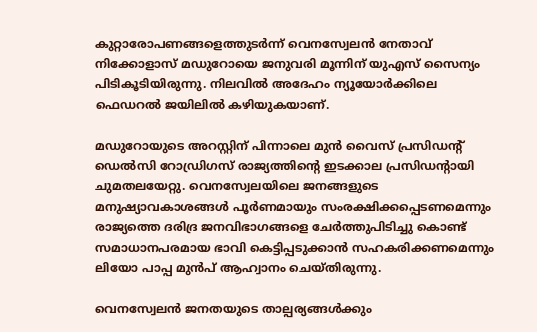കുറ്റാരോപണങ്ങളെത്തുടർന്ന് വെനസ്വേലൻ നേതാവ് നിക്കോളാസ് മഡുറോയെ ജനുവരി മൂന്നിന് യുഎസ് സൈന്യം പിടികൂടിയിരുന്നു. നിലവിൽ അദേഹം ന്യൂയോർക്കിലെ ഫെഡറൽ ജയിലിൽ കഴിയുകയാണ്.

മഡുറോയുടെ അറസ്റ്റിന് പിന്നാലെ മുൻ വൈസ് പ്രസിഡന്റ് ഡെൽസി റോഡ്രിഗസ് രാജ്യത്തിന്റെ ഇടക്കാല പ്രസിഡന്റായി ചുമതലയേറ്റു. വെനസ്വേലയിലെ ജനങ്ങളുടെ മനുഷ്യാവകാശങ്ങൾ പൂർണമായും സംരക്ഷിക്കപ്പെടണമെന്നും രാജ്യത്തെ ദരിദ്ര ജനവിഭാഗങ്ങളെ ചേർത്തുപിടിച്ചു കൊണ്ട് സമാധാനപരമായ ഭാവി കെട്ടിപ്പടുക്കാൻ സഹകരിക്കണമെന്നും ലിയോ പാപ്പ മുൻപ് ആഹ്വാനം ചെയ്തിരുന്നു.

വെനസ്വേലൻ ജനതയുടെ താല്പര്യങ്ങൾക്കും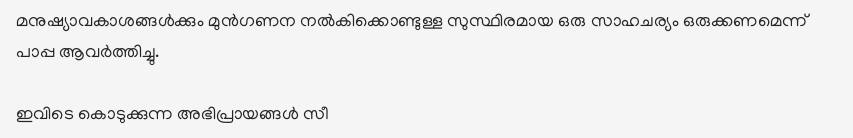മനുഷ്യാവകാശങ്ങൾക്കും മുൻഗണന നൽകിക്കൊണ്ടുള്ള സുസ്ഥിരമായ ഒരു സാഹചര്യം ഒരുക്കണമെന്ന് പാപ്പ ആവർത്തിച്ചു.

ഇവിടെ കൊടുക്കുന്ന അഭിപ്രായങ്ങള്‍ സീ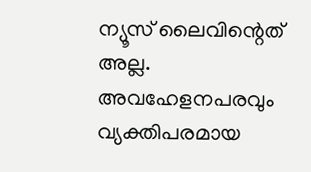ന്യൂസ് ലൈവിന്റെത് അല്ല. അവഹേളനപരവും വ്യക്തിപരമായ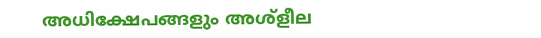അധിക്ഷേപങ്ങളും അശ്‌ളീല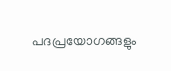പദപ്രയോഗങ്ങളും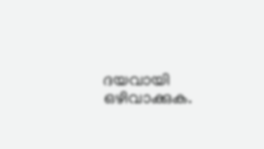ദയവായി ഒഴിവാക്കുക.